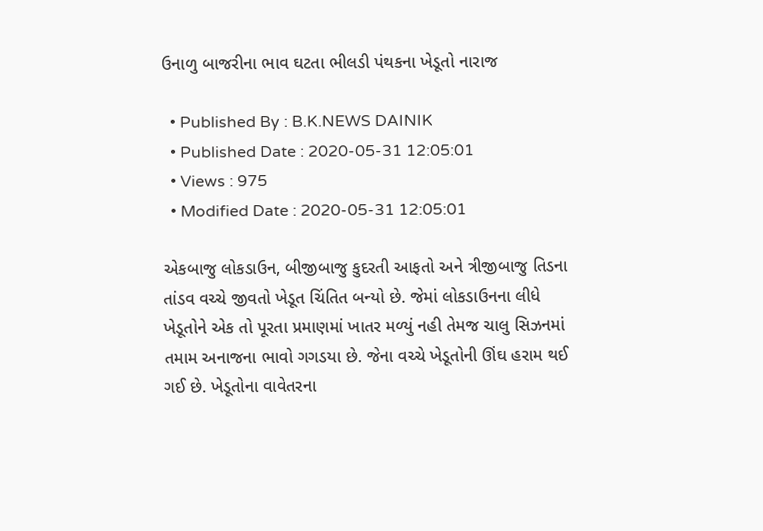ઉનાળુ બાજરીના ભાવ ઘટતા ભીલડી પંથકના ખેડૂતો નારાજ

  • Published By : B.K.NEWS DAINIK
  • Published Date : 2020-05-31 12:05:01
  • Views : 975
  • Modified Date : 2020-05-31 12:05:01

એકબાજુ લોકડાઉન, બીજીબાજુ કુદરતી આફતો અને ત્રીજીબાજુ તિડના તાંડવ વચ્ચે જીવતો ખેડૂત ચિંતિત બન્યો છે. જેમાં લોકડાઉનના લીધે ખેડૂતોને એક તો પૂરતા પ્રમાણમાં ખાતર મળ્યું નહી તેમજ ચાલુ સિઝનમાં તમામ અનાજના ભાવો ગગડયા છે. જેના વચ્ચે ખેડૂતોની ઊંઘ હરામ થઈ ગઈ છે. ખેડૂતોના વાવેતરના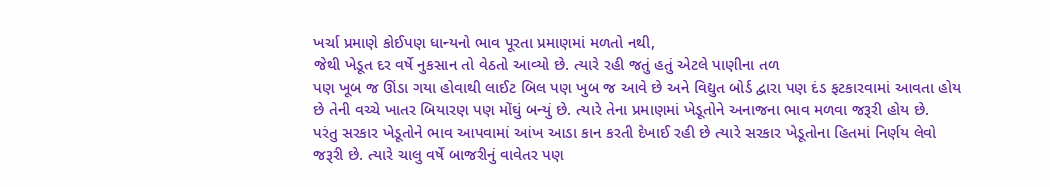ખર્ચા પ્રમાણે કોઈપણ ધાન્યનો ભાવ પૂરતા પ્રમાણમાં મળતો નથી,
જેથી ખેડૂત દર વર્ષે નુકસાન તો વેઠતો આવ્યો છે. ત્યારે રહી જતું હતું એટલે પાણીના તળ
પણ ખૂબ જ ઊંડા ગયા હોવાથી લાઈટ બિલ પણ ખુબ જ આવે છે અને વિદ્યુત બોર્ડ દ્વારા પણ દંડ ફટકારવામાં આવતા હોય છે તેની વચ્ચે ખાતર બિયારણ પણ મોંઘું બન્યું છે. ત્યારે તેના પ્રમાણમાં ખેડૂતોને અનાજના ભાવ મળવા જરૂરી હોય છે.
પરંતુ સરકાર ખેડૂતોને ભાવ આપવામાં આંખ આડા કાન કરતી દેખાઈ રહી છે ત્યારે સરકાર ખેડૂતોના હિતમાં નિર્ણય લેવો જરૂરી છે. ત્યારે ચાલુ વર્ષે બાજરીનું વાવેતર પણ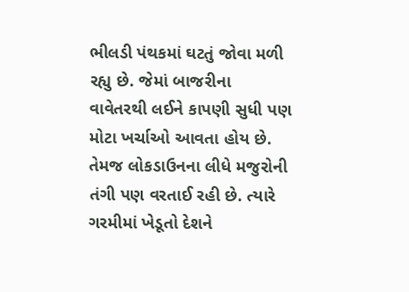ભીલડી પંથકમાં ઘટતું જોવા મળી રહ્યુ છે. જેમાં બાજરીના વાવેતરથી લઈને કાપણી સુધી પણ મોટા ખર્ચાઓ આવતા હોય છે. તેમજ લોકડાઉનના લીધે મજુરોની તંગી પણ વરતાઈ રહી છે. ત્યારે ગરમીમાં ખેડૂતો દેશને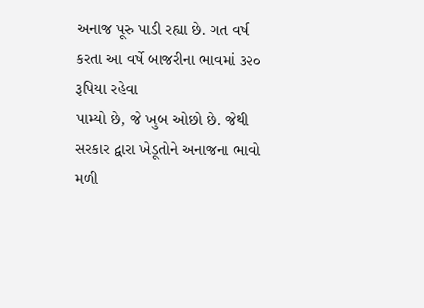અનાજ પૂરુ પાડી રહ્યા છે. ગત વર્ષ કરતા આ વર્ષે બાજરીના ભાવમાં ૩૨૦ રૂપિયા રહેવા
પામ્યો છે, જે ખુબ ઓછો છે. જેથી સરકાર દ્વારા ખેડૂતોને અનાજના ભાવો મળી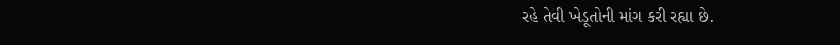રહે તેવી ખેડૂતોની માંગ કરી રહ્યા છે.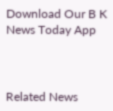Download Our B K News Today App



Related News